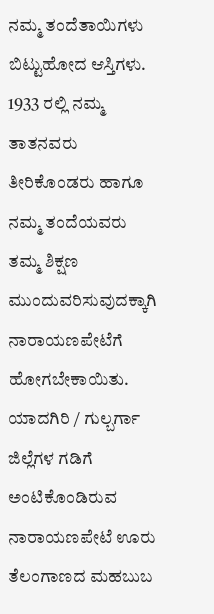ನಮ್ಮ ತಂದೆತಾಯಿಗಳು ಬಿಟ್ಟುಹೋದ ಆಸ್ತಿಗಳು.
1933 ರಲ್ಲಿ ನಮ್ಮ ತಾತನವರು ತೀರಿಕೊಂಡರು ಹಾಗೂ ನಮ್ಮ ತಂದೆಯವರು ತಮ್ಮ ಶಿಕ್ಷಣ ಮುಂದುವರಿಸುವುದಕ್ಕಾಗಿ ನಾರಾಯಣಪೇಟೆಗೆ ಹೋಗಬೇಕಾಯಿತು.
ಯಾದಗಿರಿ / ಗುಲ್ಬರ್ಗಾ ಜಿಲ್ಲೆಗಳ ಗಡಿಗೆ ಅಂಟಿಕೊಂಡಿರುವ ನಾರಾಯಣಪೇಟೆ ಊರು ತೆಲಂಗಾಣದ ಮಹಬುಬ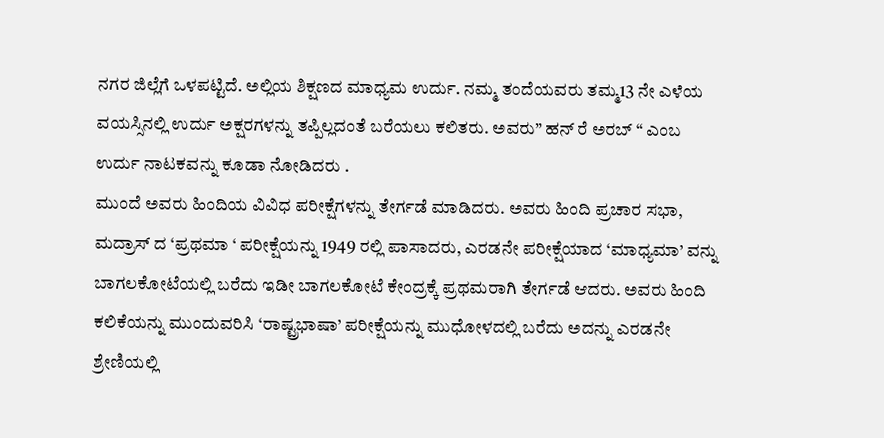ನಗರ ಜಿಲ್ಲೆಗೆ ಒಳಪಟ್ಟಿದೆ. ಅಲ್ಲಿಯ ಶಿಕ್ಷಣದ ಮಾಧ್ಯಮ ಉರ್ದು. ನಮ್ಮ ತಂದೆಯವರು ತಮ್ಮ13 ನೇ ಎಳೆಯ ವಯಸ್ಸಿನಲ್ಲಿ ಉರ್ದು ಅಕ್ಷರಗಳನ್ನು ತಪ್ಪಿಲ್ಲದಂತೆ ಬರೆಯಲು ಕಲಿತರು. ಅವರು” ಹನ್ ರೆ ಅರಬ್ “ ಎಂಬ ಉರ್ದು ನಾಟಕವನ್ನು ಕೂಡಾ ನೋಡಿದರು .
ಮುಂದೆ ಅವರು ಹಿಂದಿಯ ವಿವಿಧ ಪರೀಕ್ಷೆಗಳನ್ನು ತೇರ್ಗಡೆ ಮಾಡಿದರು. ಅವರು ಹಿಂದಿ ಪ್ರಚಾರ ಸಭಾ, ಮದ್ರಾಸ್ ದ ‘ಪ್ರಥಮಾ ‘ ಪರೀಕ್ಷೆಯನ್ನು 1949 ರಲ್ಲಿ ಪಾಸಾದರು, ಎರಡನೇ ಪರೀಕ್ಷೆಯಾದ ‘ಮಾಧ್ಯಮಾ’ ವನ್ನು ಬಾಗಲಕೋಟೆಯಲ್ಲಿ ಬರೆದು ಇಡೀ ಬಾಗಲಕೋಟೆ ಕೇಂದ್ರಕ್ಕೆ ಪ್ರಥಮರಾಗಿ ತೇರ್ಗಡೆ ಆದರು. ಅವರು ಹಿಂದಿ ಕಲಿಕೆಯನ್ನು ಮುಂದುವರಿಸಿ ‘ರಾಷ್ಟ್ರಭಾಷಾ’ ಪರೀಕ್ಷೆಯನ್ನು ಮುಧೋಳದಲ್ಲಿ ಬರೆದು ಅದನ್ನು ಎರಡನೇ ಶ್ರೇಣಿಯಲ್ಲಿ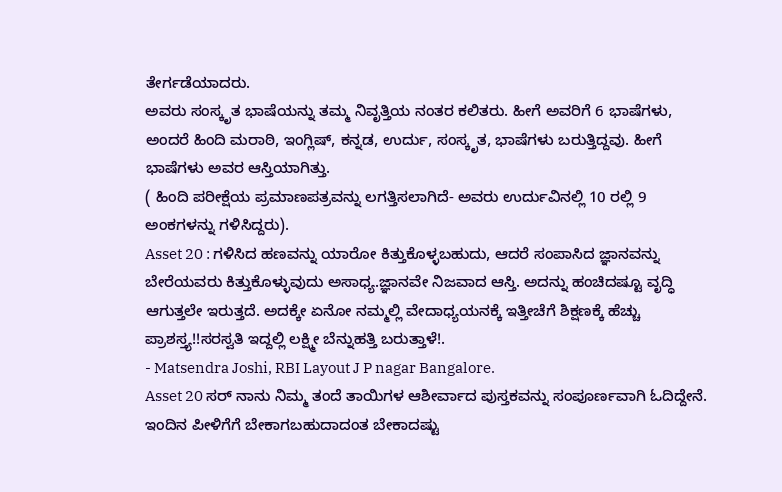ತೇರ್ಗಡೆಯಾದರು.
ಅವರು ಸಂಸ್ಕೃತ ಭಾಷೆಯನ್ನು ತಮ್ಮ ನಿವೃತ್ತಿಯ ನಂತರ ಕಲಿತರು. ಹೀಗೆ ಅವರಿಗೆ 6 ಭಾಷೆಗಳು, ಅಂದರೆ ಹಿಂದಿ ಮರಾಠಿ, ಇಂಗ್ಲಿಷ್, ಕನ್ನಡ, ಉರ್ದು, ಸಂಸ್ಕೃತ, ಭಾಷೆಗಳು ಬರುತ್ತಿದ್ದವು. ಹೀಗೆ ಭಾಷೆಗಳು ಅವರ ಆಸ್ತಿಯಾಗಿತ್ತು.
( ಹಿಂದಿ ಪರೀಕ್ಷೆಯ ಪ್ರಮಾಣಪತ್ರವನ್ನು ಲಗತ್ತಿಸಲಾಗಿದೆ- ಅವರು ಉರ್ದುವಿನಲ್ಲಿ 10 ರಲ್ಲಿ 9 ಅಂಕಗಳನ್ನು ಗಳಿಸಿದ್ದರು).
Asset 20 : ಗಳಿಸಿದ ಹಣವನ್ನು ಯಾರೋ ಕಿತ್ತುಕೊಳ್ಳಬಹುದು, ಆದರೆ ಸಂಪಾಸಿದ ಜ್ಞಾನವನ್ನು ಬೇರೆಯವರು ಕಿತ್ತುಕೊಳ್ಳುವುದು ಅಸಾಧ್ಯ.ಜ್ಞಾನವೇ ನಿಜವಾದ ಆಸ್ತಿ. ಅದನ್ನು ಹಂಚಿದಷ್ಟೂ ವೃದ್ಧಿ ಆಗುತ್ತಲೇ ಇರುತ್ತದೆ. ಅದಕ್ಕೇ ಏನೋ ನಮ್ಮಲ್ಲಿ ವೇದಾಧ್ಯಯನಕ್ಕೆ ಇತ್ತೀಚೆಗೆ ಶಿಕ್ಷಣಕ್ಕೆ ಹೆಚ್ಚು ಪ್ರಾಶಸ್ತ್ಯ!!ಸರಸ್ವತಿ ಇದ್ದಲ್ಲಿ ಲಕ್ಷ್ಮೀ ಬೆನ್ನುಹತ್ತಿ ಬರುತ್ತಾಳೆ!.
- Matsendra Joshi, RBI Layout J P nagar Bangalore.
Asset 20 ಸರ್ ನಾನು ನಿಮ್ಮ ತಂದೆ ತಾಯಿಗಳ ಆಶೀರ್ವಾದ ಪುಸ್ತಕವನ್ನು ಸಂಪೂರ್ಣವಾಗಿ ಓದಿದ್ದೇನೆ. ಇಂದಿನ ಪೀಳಿಗೆಗೆ ಬೇಕಾಗಬಹುದಾದಂತ ಬೇಕಾದಷ್ಟು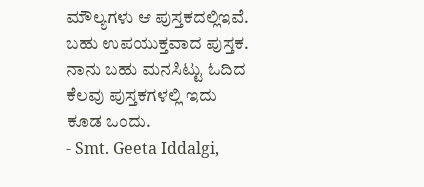ಮೌಲ್ಯಗಳು ಆ ಪುಸ್ತಕದಲ್ಲಿಇವೆ. ಬಹು ಉಪಯುಕ್ತವಾದ ಪುಸ್ತಕ. ನಾನು ಬಹು ಮನಸಿಟ್ಟು ಓದಿದ ಕೆಲವು ಪುಸ್ತಕಗಳಲ್ಲಿ ಇದು ಕೂಡ ಒಂದು.
- Smt. Geeta Iddalgi,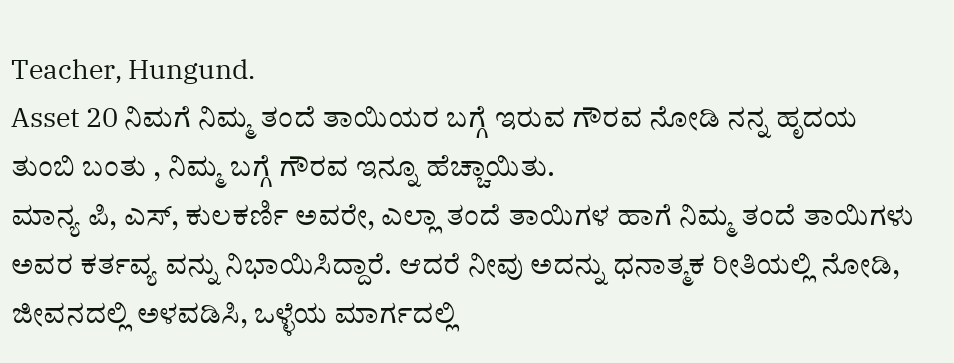Teacher, Hungund.
Asset 20 ನಿಮಗೆ ನಿಮ್ಮ ತಂದೆ ತಾಯಿಯರ ಬಗ್ಗೆ ಇರುವ ಗೌರವ ನೋಡಿ ನನ್ನ ಹೃದಯ ತುಂಬಿ ಬಂತು , ನಿಮ್ಮ ಬಗ್ಗೆ ಗೌರವ ಇನ್ನೂ ಹೆಚ್ಚಾಯಿತು.
ಮಾನ್ಯ ಪಿ, ಎಸ್, ಕುಲಕರ್ಣಿ ಅವರೇ, ಎಲ್ಲಾ ತಂದೆ ತಾಯಿಗಳ ಹಾಗೆ ನಿಮ್ಮ ತಂದೆ ತಾಯಿಗಳು ಅವರ ಕರ್ತವ್ಯ ವನ್ನು ನಿಭಾಯಿಸಿದ್ದಾರೆ. ಆದರೆ ನೀವು ಅದನ್ನು ಧನಾತ್ಮಕ ರೀತಿಯಲ್ಲಿ ನೋಡಿ, ಜೀವನದಲ್ಲಿ ಅಳವಡಿಸಿ, ಒಳ್ಳೆಯ ಮಾರ್ಗದಲ್ಲಿ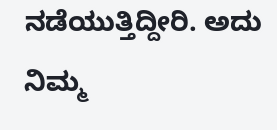ನಡೆಯುತ್ತಿದ್ದೀರಿ. ಅದು ನಿಮ್ಮ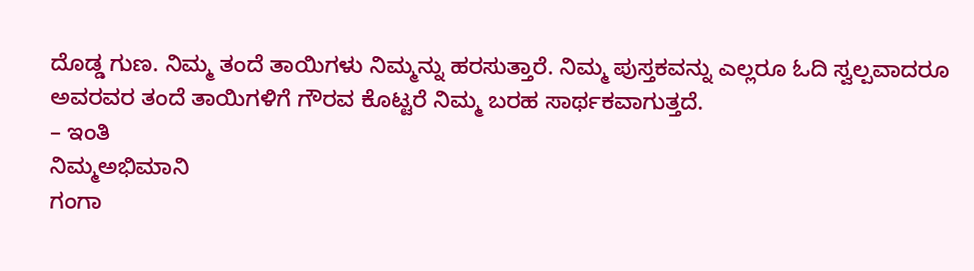ದೊಡ್ಡ ಗುಣ. ನಿಮ್ಮ ತಂದೆ ತಾಯಿಗಳು ನಿಮ್ಮನ್ನು ಹರಸುತ್ತಾರೆ. ನಿಮ್ಮ ಪುಸ್ತಕವನ್ನು ಎಲ್ಲರೂ ಓದಿ ಸ್ವಲ್ಪವಾದರೂ ಅವರವರ ತಂದೆ ತಾಯಿಗಳಿಗೆ ಗೌರವ ಕೊಟ್ಟರೆ ನಿಮ್ಮ ಬರಹ ಸಾರ್ಥಕವಾಗುತ್ತದೆ.
– ಇಂತಿ
ನಿಮ್ಮಅಭಿಮಾನಿ
ಗಂಗಾ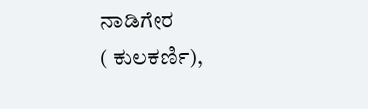ನಾಡಿಗೇರ
( ಕುಲಕರ್ಣಿ),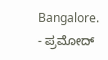Bangalore.
- ಪ್ರಮೋದ್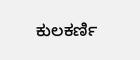ಕುಲಕರ್ಣಿ